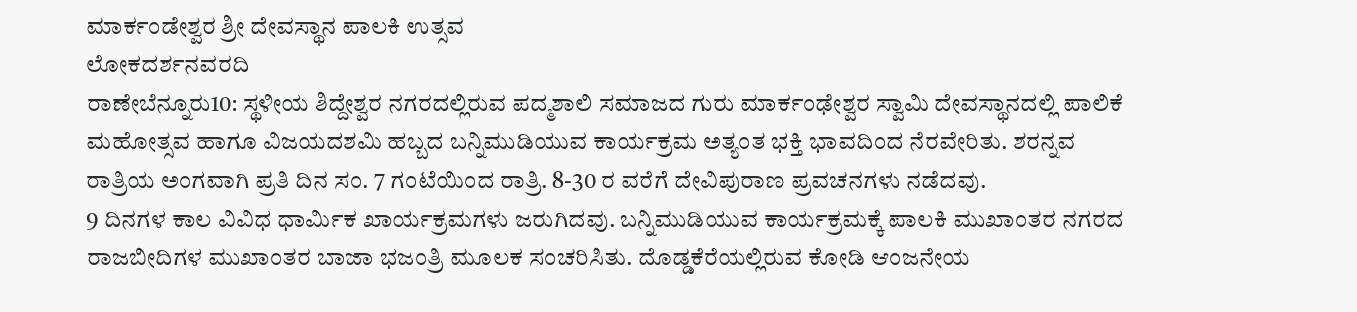ಮಾರ್ಕಂಡೇಶ್ವರ ಶ್ರೀ ದೇವಸ್ಥಾನ ಪಾಲಕಿ ಉತ್ಸವ
ಲೋಕದರ್ಶನವರದಿ
ರಾಣೇಬೆನ್ನೂರು10: ಸ್ಥಳೀಯ ಶಿದ್ದೇಶ್ವರ ನಗರದಲ್ಲಿರುವ ಪದ್ಮಶಾಲಿ ಸಮಾಜದ ಗುರು ಮಾರ್ಕಂಢೇಶ್ವರ ಸ್ವಾಮಿ ದೇವಸ್ಥಾನದಲ್ಲಿ ಪಾಲಿಕೆ ಮಹೋತ್ಸವ ಹಾಗೂ ವಿಜಯದಶಮಿ ಹಬ್ಬದ ಬನ್ನಿಮುಡಿಯುವ ಕಾರ್ಯಕ್ರಮ ಅತ್ಯಂತ ಭಕ್ತಿ ಭಾವದಿಂದ ನೆರವೇರಿತು. ಶರನ್ನವ ರಾತ್ರಿಯ ಅಂಗವಾಗಿ ಪ್ರತಿ ದಿನ ಸಂ. 7 ಗಂಟೆಯಿಂದ ರಾತ್ರಿ. 8-30 ರ ವರೆಗೆ ದೇವಿಪುರಾಣ ಪ್ರವಚನಗಳು ನಡೆದವು.
9 ದಿನಗಳ ಕಾಲ ವಿವಿಧ ಧಾರ್ಮಿಕ ಖಾರ್ಯಕ್ರಮಗಳು ಜರುಗಿದವು. ಬನ್ನಿಮುಡಿಯುವ ಕಾರ್ಯಕ್ರಮಕ್ಕೆ ಪಾಲಕಿ ಮುಖಾಂತರ ನಗರದ ರಾಜಬೀದಿಗಳ ಮುಖಾಂತರ ಬಾಜಾ ಭಜಂತ್ರಿ ಮೂಲಕ ಸಂಚರಿಸಿತು. ದೊಡ್ಡಕೆರೆಯಲ್ಲಿರುವ ಕೋಡಿ ಆಂಜನೇಯ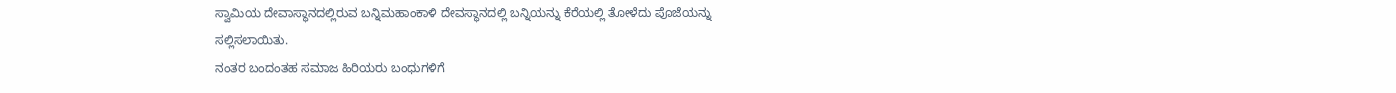ಸ್ವಾಮಿಯ ದೇವಾಸ್ಥಾನದಲ್ಲಿರುವ ಬನ್ನಿಮಹಾಂಕಾಳಿ ದೇವಸ್ಥಾನದಲ್ಲಿ ಬನ್ನಿಯನ್ನು ಕೆರೆಯಲ್ಲಿ ತೋಳೆದು ಪೊಜೆಯನ್ನು ಸಲ್ಲಿಸಲಾಯಿತು.
ನಂತರ ಬಂದಂತಹ ಸಮಾಜ ಹಿರಿಯರು ಬಂಧುಗಳಿಗೆ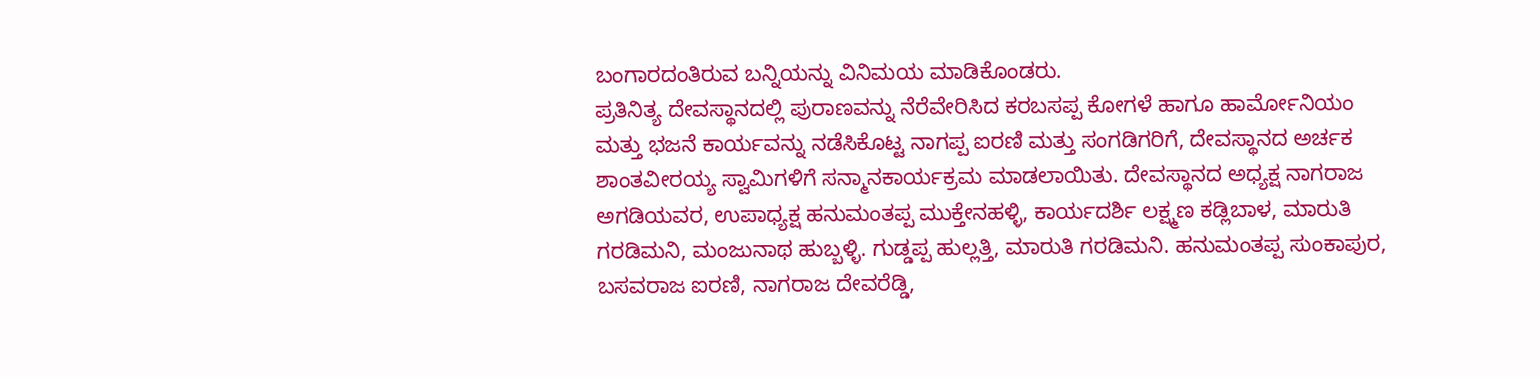ಬಂಗಾರದಂತಿರುವ ಬನ್ನಿಯನ್ನು ವಿನಿಮಯ ಮಾಡಿಕೊಂಡರು.
ಪ್ರತಿನಿತ್ಯ ದೇವಸ್ಥಾನದಲ್ಲಿ ಪುರಾಣವನ್ನು ನೆರೆವೇರಿಸಿದ ಕರಬಸಪ್ಪ ಕೋಗಳೆ ಹಾಗೂ ಹಾರ್ಮೋನಿಯಂ ಮತ್ತು ಭಜನೆ ಕಾರ್ಯವನ್ನು ನಡೆಸಿಕೊಟ್ಟ ನಾಗಪ್ಪ ಐರಣಿ ಮತ್ತು ಸಂಗಡಿಗರಿಗೆ, ದೇವಸ್ಥಾನದ ಅರ್ಚಕ ಶಾಂತವೀರಯ್ಯ ಸ್ವಾಮಿಗಳಿಗೆ ಸನ್ಮಾನಕಾರ್ಯಕ್ರಮ ಮಾಡಲಾಯಿತು. ದೇವಸ್ಥಾನದ ಅಧ್ಯಕ್ಷ ನಾಗರಾಜ ಅಗಡಿಯವರ, ಉಪಾಧ್ಯಕ್ಷ ಹನುಮಂತಪ್ಪ ಮುಕ್ತೇನಹಳ್ಳಿ, ಕಾರ್ಯದರ್ಶಿ ಲಕ್ಷ್ಮಣ ಕಡ್ಲಿಬಾಳ, ಮಾರುತಿ ಗರಡಿಮನಿ, ಮಂಜುನಾಥ ಹುಬ್ಬಳ್ಳಿ. ಗುಡ್ಡಪ್ಪ ಹುಲ್ಲತ್ತಿ, ಮಾರುತಿ ಗರಡಿಮನಿ. ಹನುಮಂತಪ್ಪ ಸುಂಕಾಪುರ, ಬಸವರಾಜ ಐರಣಿ, ನಾಗರಾಜ ದೇವರೆಡ್ಡಿ,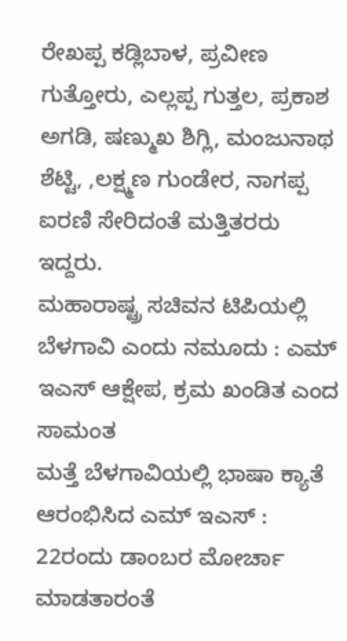ರೇಖಪ್ಪ ಕಡ್ಲಿಬಾಳ, ಪ್ರವೀಣ ಗುತ್ತೋರು, ಎಲ್ಲಪ್ಪ ಗುತ್ತಲ, ಪ್ರಕಾಶ ಅಗಡಿ, ಷಣ್ಮುಖ ಶಿಗ್ಲಿ, ಮಂಜುನಾಥ ಶೆಟ್ಟಿ, ,ಲಕ್ಷ್ಮಣ ಗುಂಡೇರ, ನಾಗಪ್ಪ ಐರಣಿ ಸೇರಿದಂತೆ ಮತ್ತಿತರರು ಇದ್ದರು.
ಮಹಾರಾಷ್ಟ್ರ ಸಚಿವನ ಟಿಪಿಯಲ್ಲಿ ಬೆಳಗಾವಿ ಎಂದು ನಮೂದು : ಎಮ್ ಇಎಸ್ ಆಕ್ಷೇಪ, ಕ್ರಮ ಖಂಡಿತ ಎಂದ ಸಾಮಂತ
ಮತ್ತೆ ಬೆಳಗಾವಿಯಲ್ಲಿ ಭಾಷಾ ಕ್ಯಾತೆ ಆರಂಭಿಸಿದ ಎಮ್ ಇಎಸ್ : 22ರಂದು ಡಾಂಬರ ಮೋರ್ಚಾ ಮಾಡತಾರಂತೆ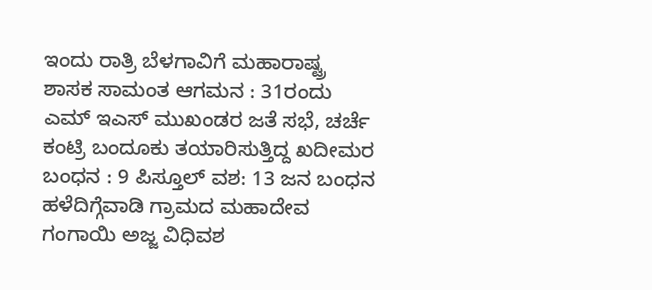ಇಂದು ರಾತ್ರಿ ಬೆಳಗಾವಿಗೆ ಮಹಾರಾಷ್ಟ್ರ ಶಾಸಕ ಸಾಮಂತ ಆಗಮನ : 31ರಂದು ಎಮ್ ಇಎಸ್ ಮುಖಂಡರ ಜತೆ ಸಭೆ, ಚರ್ಚೆ
ಕಂಟ್ರಿ ಬಂದೂಕು ತಯಾರಿಸುತ್ತಿದ್ದ ಖದೀಮರ ಬಂಧನ : 9 ಪಿಸ್ತೂಲ್ ವಶ: 13 ಜನ ಬಂಧನ
ಹಳೆದಿಗ್ಗೆವಾಡಿ ಗ್ರಾಮದ ಮಹಾದೇವ ಗಂಗಾಯಿ ಅಜ್ಜ ವಿಧಿವಶ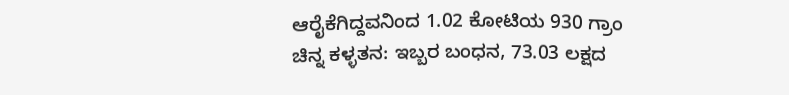ಆರೈಕೆಗಿದ್ದವನಿಂದ 1.02 ಕೋಟಿಯ 930 ಗ್ರಾಂ ಚಿನ್ನ ಕಳ್ಳತನ: ಇಬ್ಬರ ಬಂಧನ, 73.03 ಲಕ್ಷದ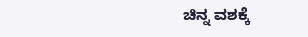ಚಿನ್ನ ವಶಕ್ಕೆ